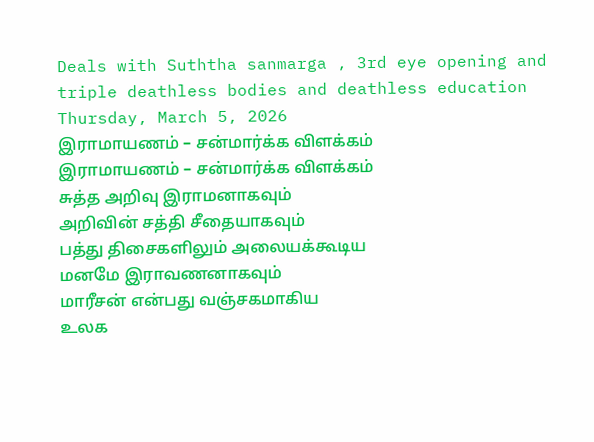Deals with Suththa sanmarga , 3rd eye opening and triple deathless bodies and deathless education
Thursday, March 5, 2026
இராமாயணம் – சன்மார்க்க விளக்கம்
இராமாயணம் – சன்மார்க்க விளக்கம்
சுத்த அறிவு இராமனாகவும்
அறிவின் சத்தி சீதையாகவும்
பத்து திசைகளிலும் அலையக்கூடிய
மனமே இராவணனாகவும்
மாரீசன் என்பது வஞ்சகமாகிய
உலக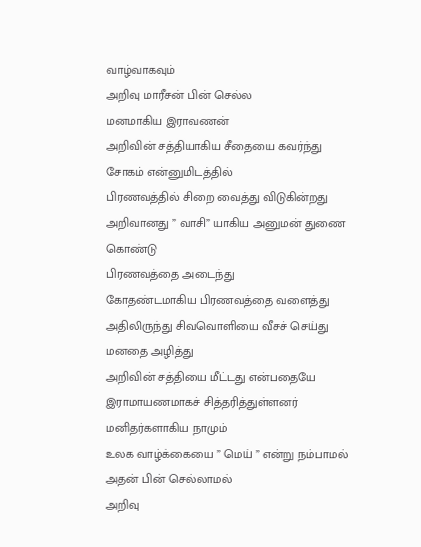வாழ்வாகவும்
அறிவு மாரீசன் பின் செல்ல
மனமாகிய இராவணன்
அறிவின் சத்தியாகிய சீதையை கவர்ந்து
சோகம் என்னுமிடத்தில்
பிரணவத்தில் சிறை வைத்து விடுகின்றது
அறிவானது ” வாசி” யாகிய அனுமன் துணை கொண்டு
பிரணவத்தை அடைந்து
கோதண்டமாகிய பிரணவத்தை வளைத்து
அதிலிருந்து சிவவொளியை வீசச் செய்து
மனதை அழித்து
அறிவின் சத்தியை மீட்டது என்பதையே
இராமாயணமாகச் சித்தரித்துள்ளனர்
மனிதர்களாகிய நாமும்
உலக வாழ்க்கையை ” மெய் ” என்று நம்பாமல்
அதன் பின் செல்லாமல்
அறிவு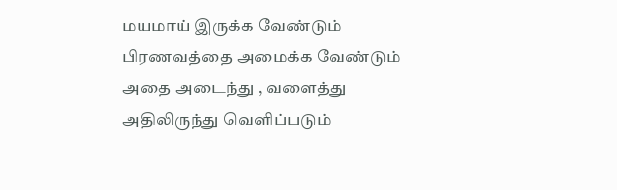மயமாய் இருக்க வேண்டும்
பிரணவத்தை அமைக்க வேண்டும்
அதை அடைந்து , வளைத்து
அதிலிருந்து வெளிப்படும்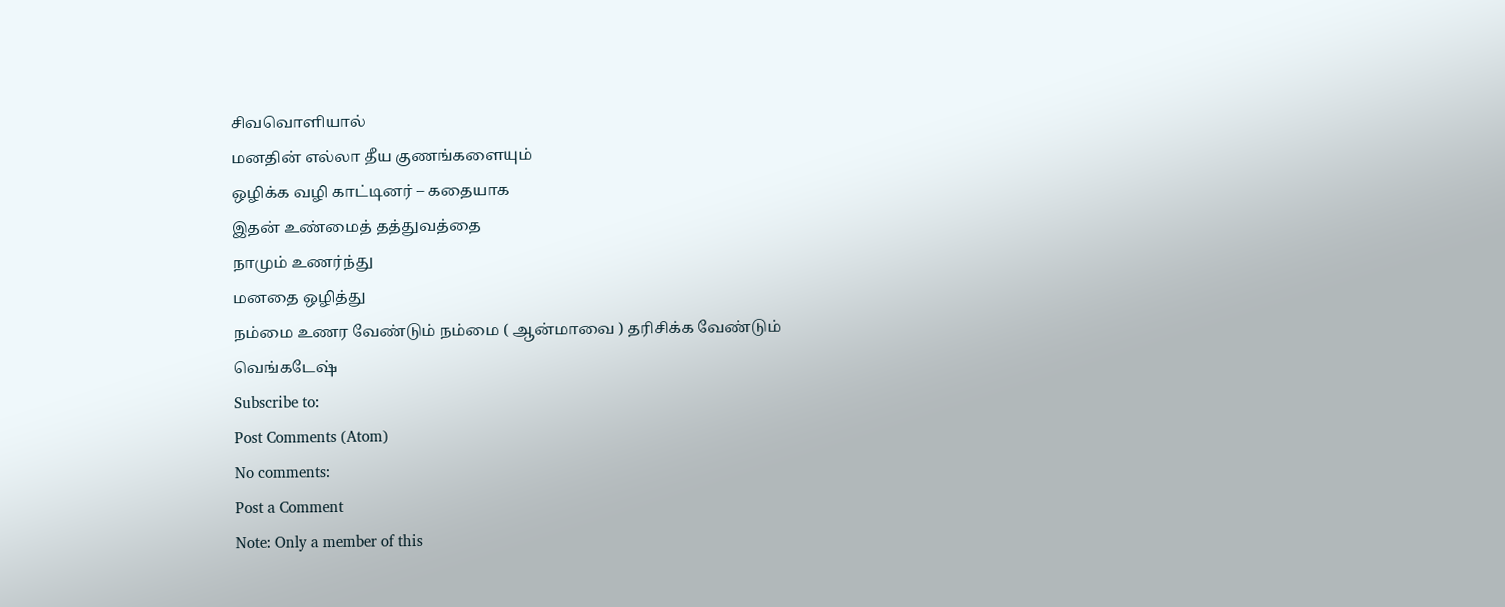சிவவொளியால்
மனதின் எல்லா தீய குணங்களையும்
ஒழிக்க வழி காட்டினர் – கதையாக
இதன் உண்மைத் தத்துவத்தை
நாமும் உணர்ந்து
மனதை ஒழித்து
நம்மை உணர வேண்டும் நம்மை ( ஆன்மாவை ) தரிசிக்க வேண்டும்
வெங்கடேஷ்
Subscribe to:
Post Comments (Atom)
No comments:
Post a Comment
Note: Only a member of this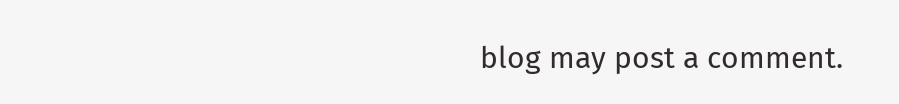blog may post a comment.